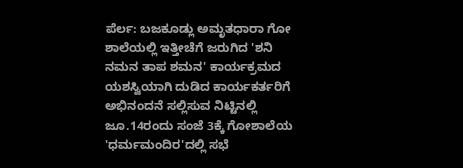ಪೆರ್ಲ: ಬಜಕೂಡ್ಲು ಅಮೃತಧಾರಾ ಗೋ ಶಾಲೆಯಲ್ಲಿ ಇತ್ತೀಚೆಗೆ ಜರುಗಿದ 'ಶನಿ ನಮನ ತಾಪ ಶಮನ' ಕಾರ್ಯಕ್ರಮದ ಯಶಸ್ವಿಯಾಗಿ ದುಡಿದ ಕಾರ್ಯಕರ್ತರಿಗೆ ಅಭಿನಂದನೆ ಸಲ್ಲಿಸುವ ನಿಟ್ಟಿನಲ್ಲಿ ಜೂ.14ರಂದು ಸಂಜೆ 3ಕ್ಕೆ ಗೋಶಾಲೆಯ 'ಧರ್ಮಮಂದಿರ'ದಲ್ಲಿ ಸಭೆ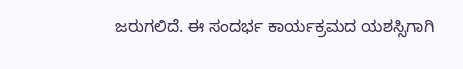ಜರುಗಲಿದೆ. ಈ ಸಂದರ್ಭ ಕಾರ್ಯಕ್ರಮದ ಯಶಸ್ಸಿಗಾಗಿ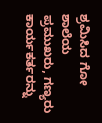ಶ್ರಮಿಸಿದ ಗೋ ಶಾಲೆಯ ಪ್ರಮುಖರು, ಗಣ್ಯರು ಕಾರ್ಯಕರ್ತರನ್ನು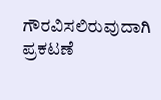ಗೌರವಿಸಲಿರುವುದಾಗಿ ಪ್ರಕಟಣೆ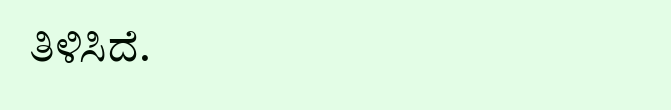ತಿಳಿಸಿದೆ.